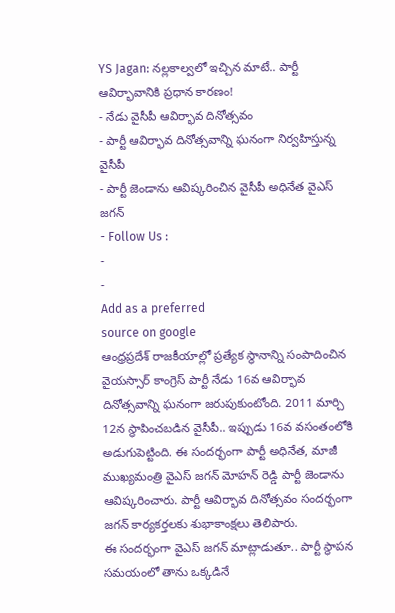YS Jagan: నల్లకాల్వలో ఇచ్చిన మాటే.. పార్టీ ఆవిర్భావానికి ప్రధాన కారణం!
- నేడు వైసీపీ ఆవిర్భావ దినోత్సవం
- పార్టీ ఆవిర్భావ దినోత్సవాన్ని ఘనంగా నిర్వహిస్తున్న వైసీపీ
- పార్టీ జెండాను ఆవిష్కరించిన వైసీపీ అధినేత వైఎస్ జగన్
- Follow Us :
-
-
Add as a preferred
source on google
ఆంధ్రప్రదేశ్ రాజకీయాల్లో ప్రత్యేక స్థానాన్ని సంపాదించిన వైయస్సార్ కాంగ్రెస్ పార్టీ నేడు 16వ ఆవిర్భావ దినోత్సవాన్ని ఘనంగా జరుపుకుంటోంది. 2011 మార్చి 12న స్థాపించబడిన వైసీపీ.. ఇప్పుడు 16వ వసంతంలోకి అడుగుపెట్టింది. ఈ సందర్భంగా పార్టీ అధినేత, మాజీ ముఖ్యమంత్రి వైఎస్ జగన్ మోహన్ రెడ్డి పార్టీ జెండాను ఆవిష్కరించారు. పార్టీ ఆవిర్భావ దినోత్సవం సందర్భంగా జగన్ కార్యకర్తలకు శుభాకాంక్షలు తెలిపారు.
ఈ సందర్భంగా వైఎస్ జగన్ మాట్లాడుతూ.. పార్టీ స్థాపన సమయంలో తాను ఒక్కడినే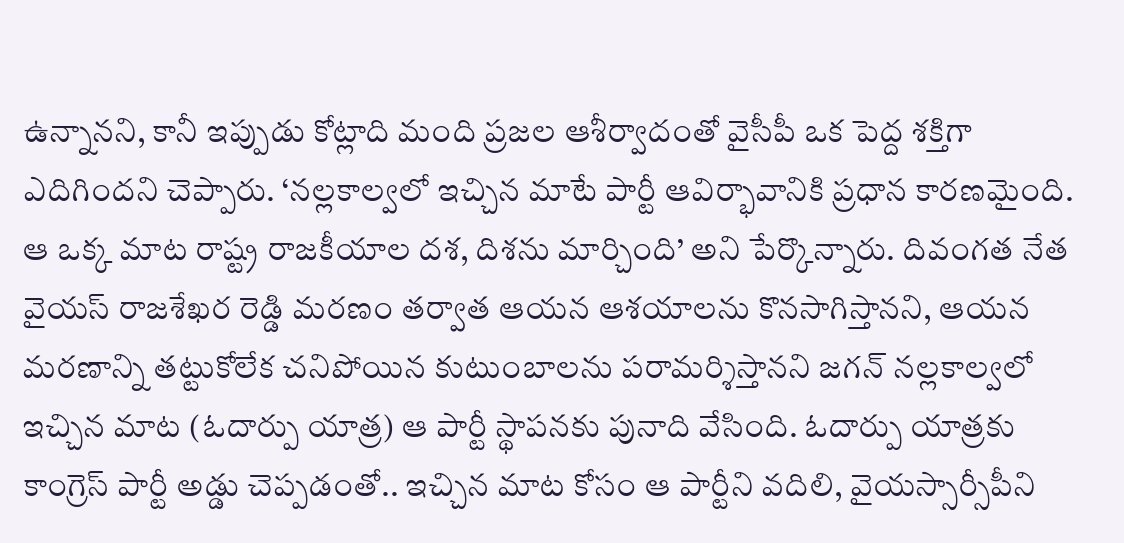ఉన్నానని, కానీ ఇప్పుడు కోట్లాది మంది ప్రజల ఆశీర్వాదంతో వైసీపీ ఒక పెద్ద శక్తిగా ఎదిగిందని చెప్పారు. ‘నల్లకాల్వలో ఇచ్చిన మాటే పార్టీ ఆవిర్భావానికి ప్రధాన కారణమైంది. ఆ ఒక్క మాట రాష్ట్ర రాజకీయాల దశ, దిశను మార్చింది’ అని పేర్కొన్నారు. దివంగత నేత వైయస్ రాజశేఖర రెడ్డి మరణం తర్వాత ఆయన ఆశయాలను కొనసాగిస్తానని, ఆయన మరణాన్ని తట్టుకోలేక చనిపోయిన కుటుంబాలను పరామర్శిస్తానని జగన్ నల్లకాల్వలో ఇచ్చిన మాట (ఓదార్పు యాత్ర) ఆ పార్టీ స్థాపనకు పునాది వేసింది. ఓదార్పు యాత్రకు కాంగ్రెస్ పార్టీ అడ్డు చెప్పడంతో.. ఇచ్చిన మాట కోసం ఆ పార్టీని వదిలి, వైయస్సార్సీపీని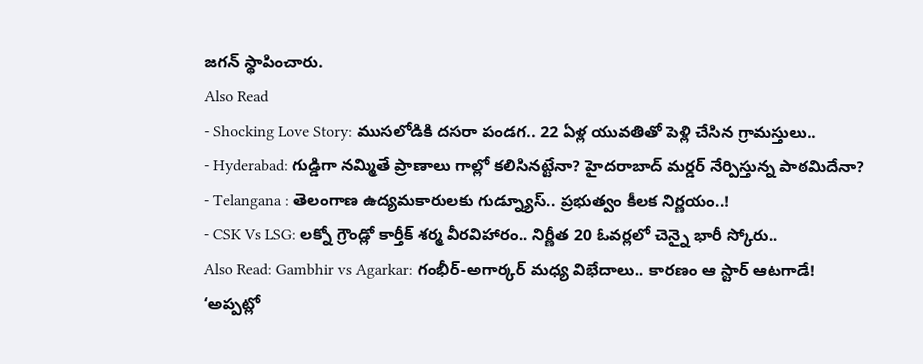జగన్ స్థాపించారు.
Also Read
- Shocking Love Story: ముసలోడికి దసరా పండగ.. 22 ఏళ్ల యువతితో పెళ్లి చేసిన గ్రామస్తులు..
- Hyderabad: గుడ్డిగా నమ్మితే ప్రాణాలు గాల్లో కలిసినట్టేనా? హైదరాబాద్ మర్డర్ నేర్పిస్తున్న పాఠమిదేనా?
- Telangana : తెలంగాణ ఉద్యమకారులకు గుడ్న్యూస్.. ప్రభుత్వం కీలక నిర్ణయం..!
- CSK Vs LSG: లక్నో గ్రౌండ్లో కార్తీక్ శర్మ వీరవిహారం.. నిర్ణీత 20 ఓవర్లలో చెన్నై భారీ స్కోరు..
Also Read: Gambhir vs Agarkar: గంభీర్-అగార్కర్ మధ్య విభేదాలు.. కారణం ఆ స్టార్ ఆటగాడే!
‘అప్పట్లో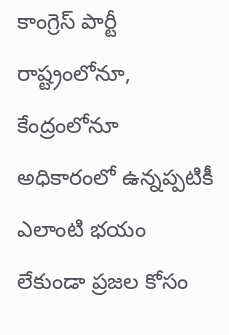కాంగ్రెస్ పార్టీ రాష్ట్రంలోనూ, కేంద్రంలోనూ అధికారంలో ఉన్నప్పటికీ ఎలాంటి భయం లేకుండా ప్రజల కోసం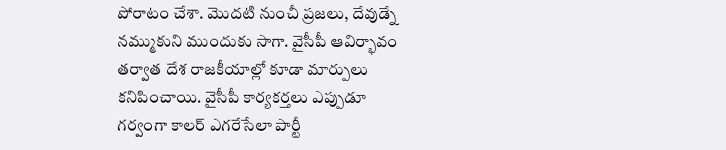పోరాటం చేశా. మొదటి నుంచీ ప్రజలు, దేవుడ్నే నమ్ముకుని ముందుకు సాగా. వైసీపీ ఆవిర్భావం తర్వాత దేశ రాజకీయాల్లో కూడా మార్పులు కనిపించాయి. వైసీపీ కార్యకర్తలు ఎప్పుడూ గర్వంగా కాలర్ ఎగరేసేలా పార్టీ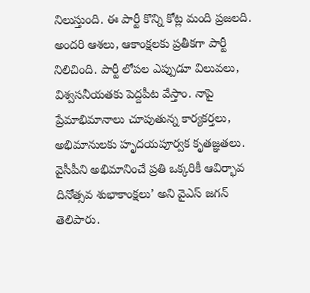నిలుస్తుంది. ఈ పార్టీ కొన్ని కోట్ల మంది ప్రజలది. అందరి ఆశలు, ఆకాంక్షలకు ప్రతీకగా పార్టీ నిలిచింది. పార్టీ లోపల ఎప్పుడూ విలువలు, విశ్వసనీయతకు పెద్దపీట వేస్తాం. నాపై ప్రేమాభిమానాలు చూపుతున్న కార్యకర్తలు, అభిమానులకు హృదయపూర్వక కృతజ్ఞతలు. వైసీపీని అభిమానించే ప్రతి ఒక్కరికీ ఆవిర్భావ దినోత్సవ శుభాకాంక్షలు’ అని వైఎస్ జగన్ తెలిపారు.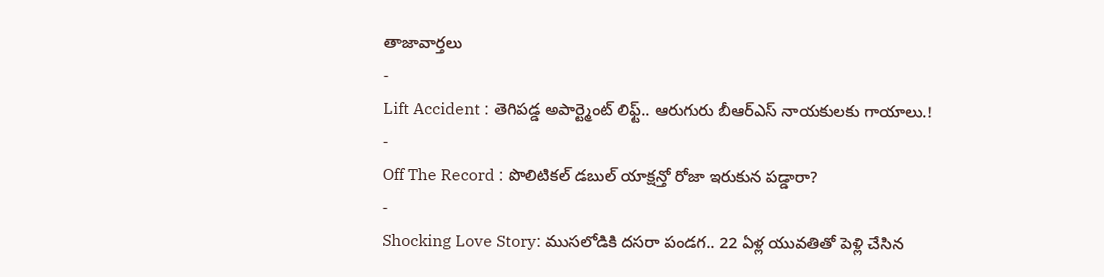తాజావార్తలు
-
Lift Accident : తెగిపడ్డ అపార్ట్మెంట్ లిఫ్ట్.. ఆరుగురు బీఆర్ఎస్ నాయకులకు గాయాలు.!
-
Off The Record : పొలిటికల్ డబుల్ యాక్షన్తో రోజా ఇరుకున పడ్డారా?
-
Shocking Love Story: ముసలోడికి దసరా పండగ.. 22 ఏళ్ల యువతితో పెళ్లి చేసిన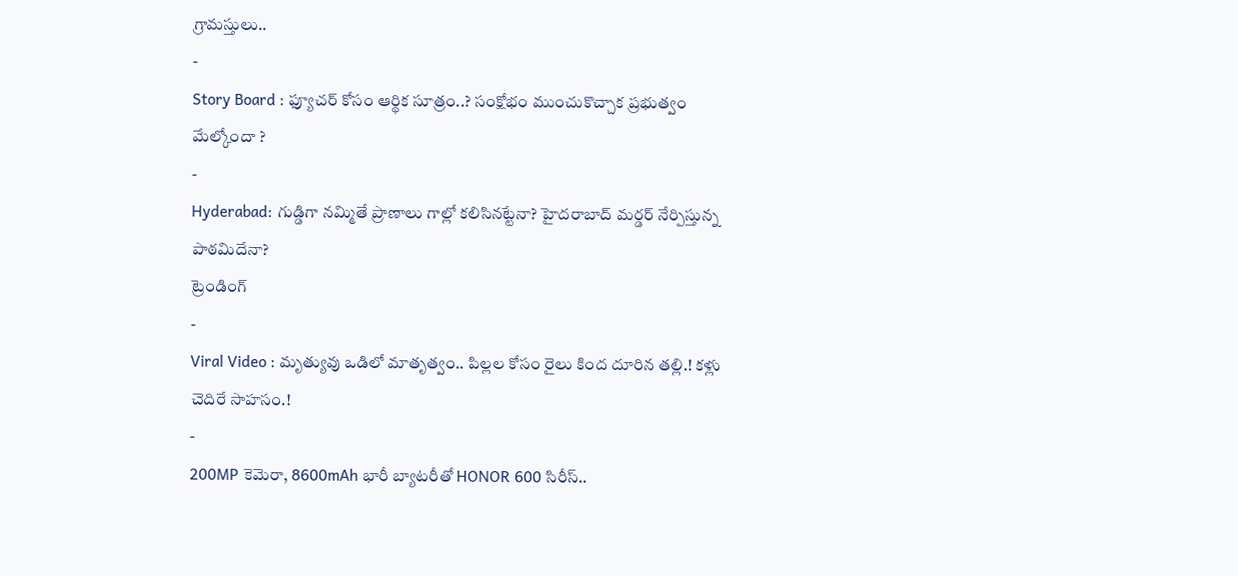గ్రామస్తులు..
-
Story Board : ఫ్యూచర్ కోసం ఆర్థిక సూత్రం..? సంక్షోభం ముంచుకొచ్చాక ప్రభుత్వం మేల్కోందా ?
-
Hyderabad: గుడ్డిగా నమ్మితే ప్రాణాలు గాల్లో కలిసినట్టేనా? హైదరాబాద్ మర్డర్ నేర్పిస్తున్న పాఠమిదేనా?
ట్రెండింగ్
-
Viral Video : మృత్యువు ఒడిలో మాతృత్వం.. పిల్లల కోసం రైలు కింద దూరిన తల్లి.! కళ్లు చెదిరే సాహసం.!
-
200MP కెమెరా, 8600mAh భారీ బ్యాటరీతో HONOR 600 సిరీస్..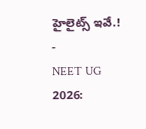హైలైట్స్ ఇవే.!
-
NEET UG 2026: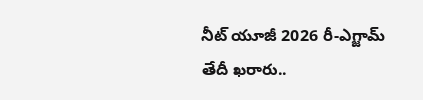నీట్ యూజీ 2026 రీ-ఎగ్జామ్ తేదీ ఖరారు..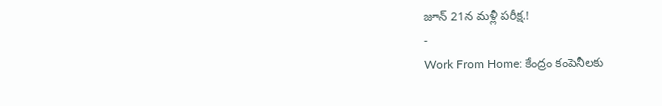జూన్ 21న మళ్లీ పరీక్ష.!
-
Work From Home: కేంద్రం కంపెనీలకు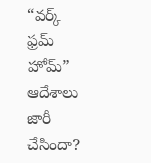“వర్క్ ఫ్రమ్ హోమ్” ఆదేశాలు జారీ చేసిందా?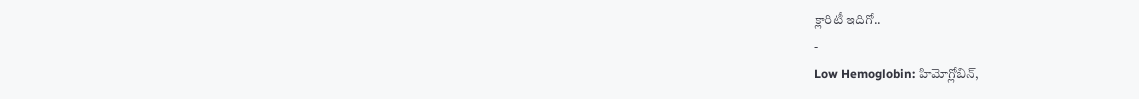క్లారిటీ ఇదిగో..
-
Low Hemoglobin: హిమోగ్లోబిన్,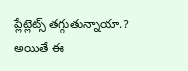ప్లేట్లెట్స్ తగ్గుతున్నాయా.? అయితే ఈ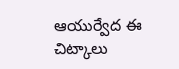ఆయుర్వేద ఈ చిట్కాలు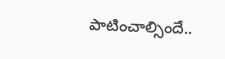పాటించాల్సిందే..